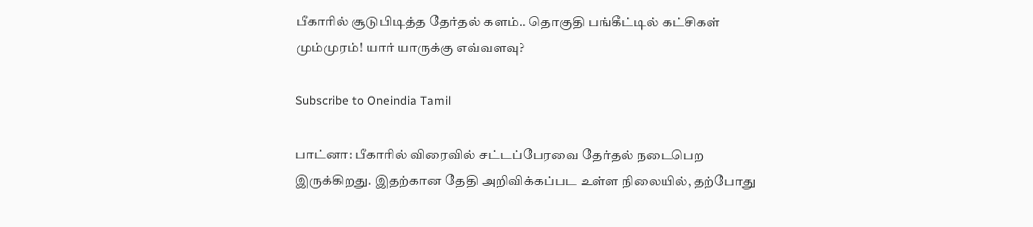பீகாரில் சூடுபிடித்த தேர்தல் களம்.. தொகுதி பங்கீட்டில் கட்சிகள் மும்முரம்! யார் யாருக்கு எவ்வளவு?

Subscribe to Oneindia Tamil

பாட்னா: பீகாரில் விரைவில் சட்டப்பேரவை தேர்தல் நடைபெற இருக்கிறது. இதற்கான தேதி அறிவிக்கப்பட உள்ள நிலையில், தற்போது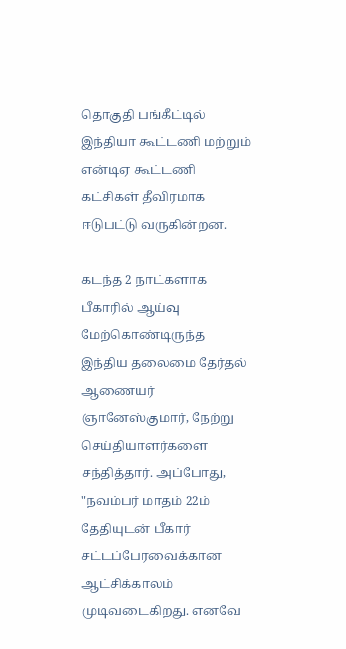தொகுதி பங்கீட்டில் இந்தியா கூட்டணி மற்றும் என்டிஏ கூட்டணி கட்சிகள் தீவிரமாக ஈடுபட்டு வருகின்றன.

கடந்த 2 நாட்களாக பீகாரில் ஆய்வு மேற்கொண்டிருந்த இந்திய தலைமை தேர்தல் ஆணையர் ஞானேஸ்குமார், நேற்று செய்தியாளர்களை சந்தித்தார். அப்போது, "நவம்பர் மாதம் 22ம் தேதியுடன் பீகார் சட்டப்பேரவைக்கான ஆட்சிக்காலம் முடிவடைகிறது. எனவே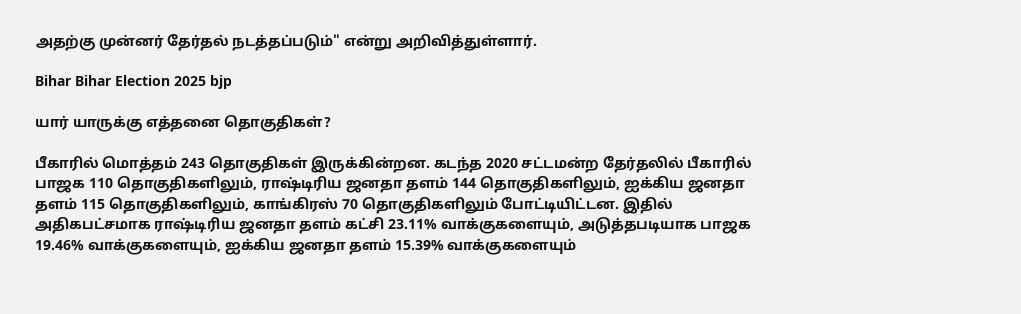அதற்கு முன்னர் தேர்தல் நடத்தப்படும்" என்று அறிவித்துள்ளார்.

Bihar Bihar Election 2025 bjp

யார் யாருக்கு எத்தனை தொகுதிகள்?

பீகாரில் மொத்தம் 243 தொகுதிகள் இருக்கின்றன. கடந்த 2020 சட்டமன்ற தேர்தலில் பீகாரில் பாஜக 110 தொகுதிகளிலும், ராஷ்டிரிய ஜனதா தளம் 144 தொகுதிகளிலும், ஐக்கிய ஜனதா தளம் 115 தொகுதிகளிலும், காங்கிரஸ் 70 தொகுதிகளிலும் போட்டியிட்டன. இதில் அதிகபட்சமாக ராஷ்டிரிய ஜனதா தளம் கட்சி 23.11% வாக்குகளையும், அடுத்தபடியாக பாஜக 19.46% வாக்குகளையும், ஐக்கிய ஜனதா தளம் 15.39% வாக்குகளையும்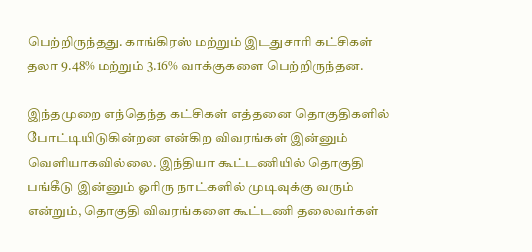பெற்றிருந்தது. காங்கிரஸ் மற்றும் இடதுசாரி கட்சிகள் தலா 9.48% மற்றும் 3.16% வாக்குகளை பெற்றிருந்தன.

இந்தமுறை எந்தெந்த கட்சிகள் எத்தனை தொகுதிகளில் போட்டியிடுகின்றன என்கிற விவரங்கள் இன்னும் வெளியாகவில்லை. இந்தியா கூட்டணியில் தொகுதி பங்கீடு இன்னும் ஓரிரு நாட்களில் முடிவுக்கு வரும் என்றும், தொகுதி விவரங்களை கூட்டணி தலைவர்கள்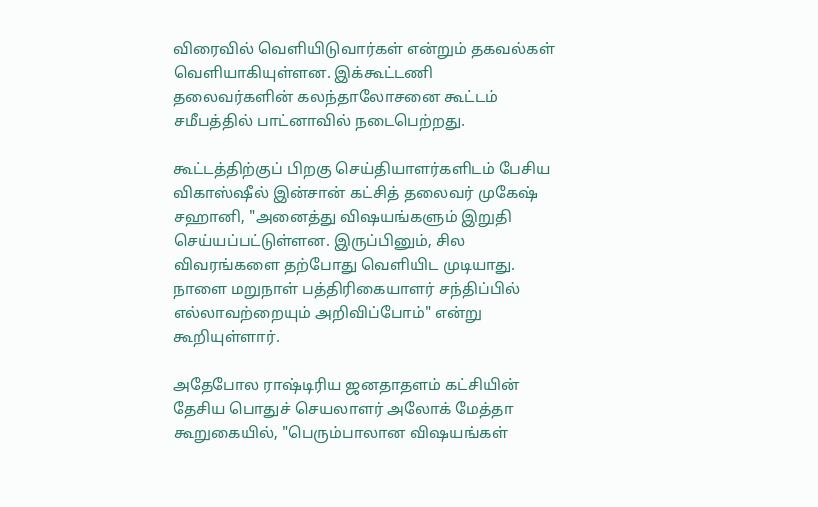விரைவில் வெளியிடுவார்கள் என்றும் தகவல்கள் வெளியாகியுள்ளன. இக்கூட்டணி தலைவர்களின் கலந்தாலோசனை கூட்டம் சமீபத்தில் பாட்னாவில் நடைபெற்றது.

கூட்டத்திற்குப் பிறகு செய்தியாளர்களிடம் பேசிய விகாஸ்ஷீல் இன்சான் கட்சித் தலைவர் முகேஷ் சஹானி, "அனைத்து விஷயங்களும் இறுதி செய்யப்பட்டுள்ளன. இருப்பினும், சில விவரங்களை தற்போது வெளியிட முடியாது. நாளை மறுநாள் பத்திரிகையாளர் சந்திப்பில் எல்லாவற்றையும் அறிவிப்போம்" என்று கூறியுள்ளார்.

அதேபோல ராஷ்டிரிய ஜனதாதளம் கட்சியின் தேசிய பொதுச் செயலாளர் அலோக் மேத்தா கூறுகையில், "பெரும்பாலான விஷயங்கள்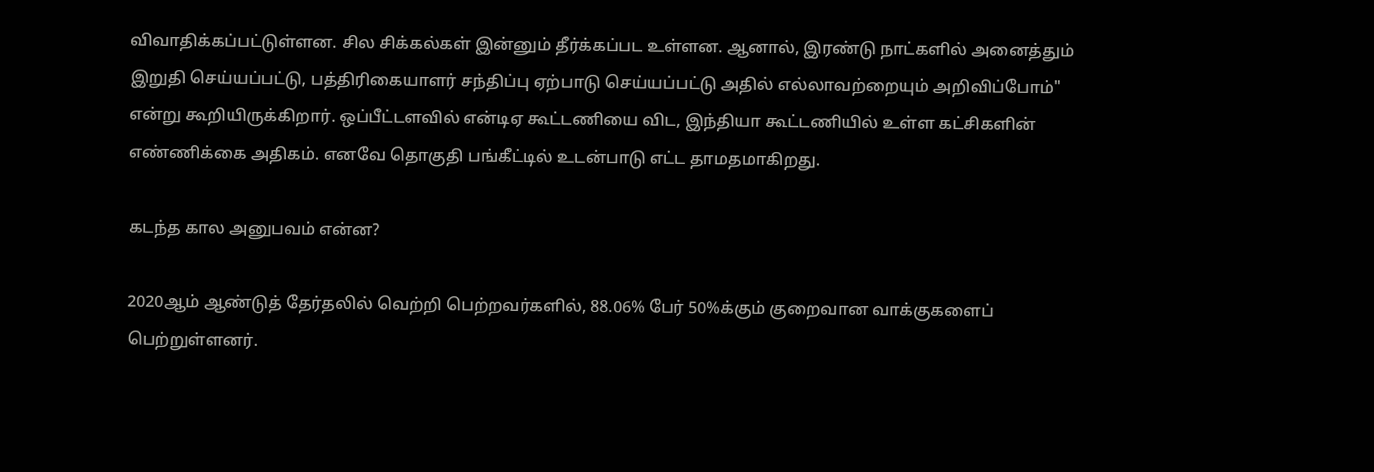விவாதிக்கப்பட்டுள்ளன. சில சிக்கல்கள் இன்னும் தீர்க்கப்பட உள்ளன. ஆனால், இரண்டு நாட்களில் அனைத்தும் இறுதி செய்யப்பட்டு, பத்திரிகையாளர் சந்திப்பு ஏற்பாடு செய்யப்பட்டு அதில் எல்லாவற்றையும் அறிவிப்போம்" என்று கூறியிருக்கிறார். ஒப்பீட்டளவில் என்டிஏ கூட்டணியை விட, இந்தியா கூட்டணியில் உள்ள கட்சிகளின் எண்ணிக்கை அதிகம். எனவே தொகுதி பங்கீட்டில் உடன்பாடு எட்ட தாமதமாகிறது.

கடந்த கால அனுபவம் என்ன?

2020ஆம் ஆண்டுத் தேர்தலில் வெற்றி பெற்றவர்களில், 88.06% பேர் 50%க்கும் குறைவான வாக்குகளைப் பெற்றுள்ளனர்.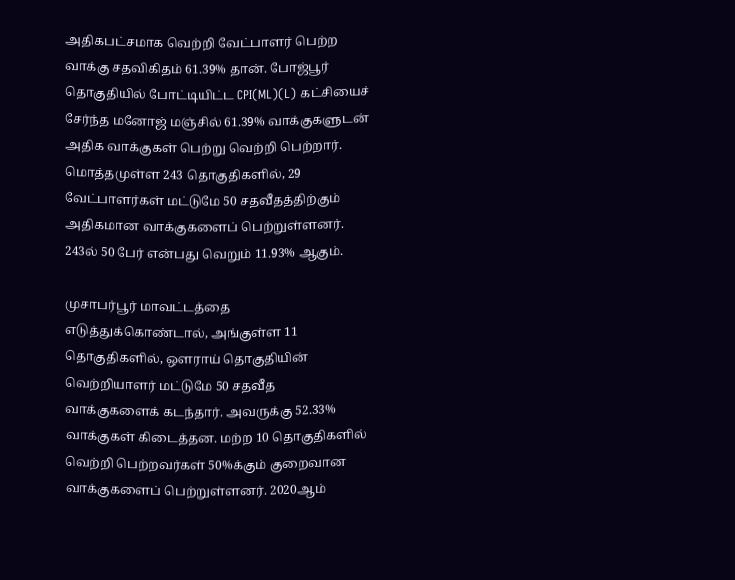அதிகபட்சமாக வெற்றி வேட்பாளர் பெற்ற வாக்கு சதவிகிதம் 61.39% தான். போஜ்பூர் தொகுதியில் போட்டியிட்ட CPI(ML)(L) கட்சியைச் சேர்ந்த மனோஜ் மஞ்சில் 61.39% வாக்குகளுடன் அதிக வாக்குகள் பெற்று வெற்றி பெற்றார். மொத்தமுள்ள 243 தொகுதிகளில், 29 வேட்பாளர்கள் மட்டுமே 50 சதவீதத்திற்கும் அதிகமான வாக்குகளைப் பெற்றுள்ளனர். 243ல் 50 பேர் என்பது வெறும் 11.93% ஆகும்.

முசாபர்பூர் மாவட்டத்தை எடுத்துக்கொண்டால், அங்குள்ள 11 தொகுதிகளில், ஔராய் தொகுதியின் வெற்றியாளர் மட்டுமே 50 சதவீத வாக்குகளைக் கடந்தார். அவருக்கு 52.33% வாக்குகள் கிடைத்தன. மற்ற 10 தொகுதிகளில் வெற்றி பெற்றவர்கள் 50%க்கும் குறைவான வாக்குகளைப் பெற்றுள்ளனர். 2020ஆம்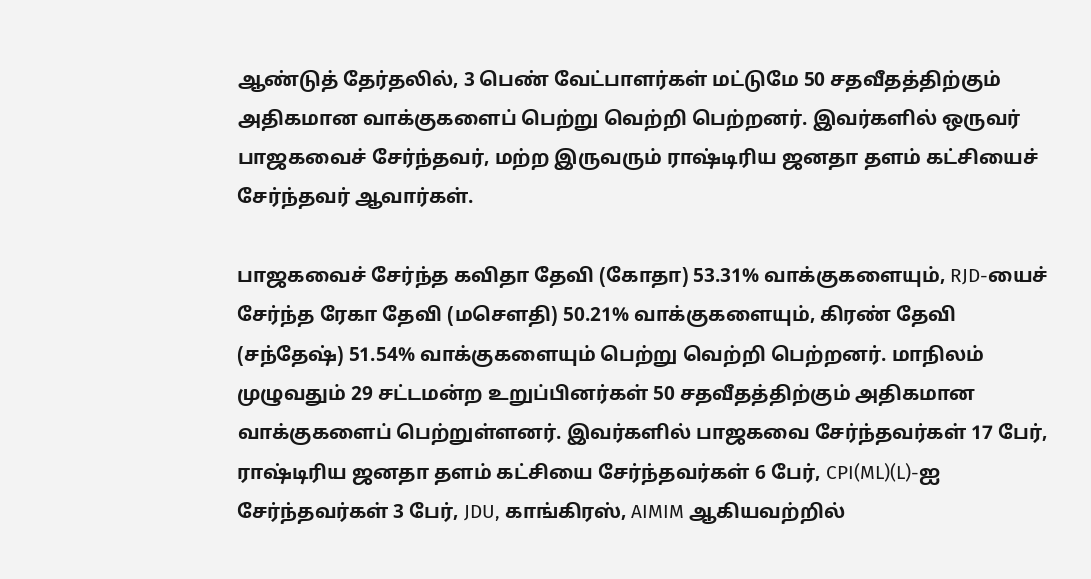ஆண்டுத் தேர்தலில், 3 பெண் வேட்பாளர்கள் மட்டுமே 50 சதவீதத்திற்கும் அதிகமான வாக்குகளைப் பெற்று வெற்றி பெற்றனர். இவர்களில் ஒருவர் பாஜகவைச் சேர்ந்தவர், மற்ற இருவரும் ராஷ்டிரிய ஜனதா தளம் கட்சியைச் சேர்ந்தவர் ஆவார்கள்.

பாஜகவைச் சேர்ந்த கவிதா தேவி (கோதா) 53.31% வாக்குகளையும், RJD-யைச் சேர்ந்த ரேகா தேவி (மசௌதி) 50.21% வாக்குகளையும், கிரண் தேவி (சந்தேஷ்) 51.54% வாக்குகளையும் பெற்று வெற்றி பெற்றனர். மாநிலம் முழுவதும் 29 சட்டமன்ற உறுப்பினர்கள் 50 சதவீதத்திற்கும் அதிகமான வாக்குகளைப் பெற்றுள்ளனர். இவர்களில் பாஜகவை சேர்ந்தவர்கள் 17 பேர், ராஷ்டிரிய ஜனதா தளம் கட்சியை சேர்ந்தவர்கள் 6 பேர், CPI(ML)(L)-ஐ சேர்ந்தவர்கள் 3 பேர், JDU, காங்கிரஸ், AIMIM ஆகியவற்றில்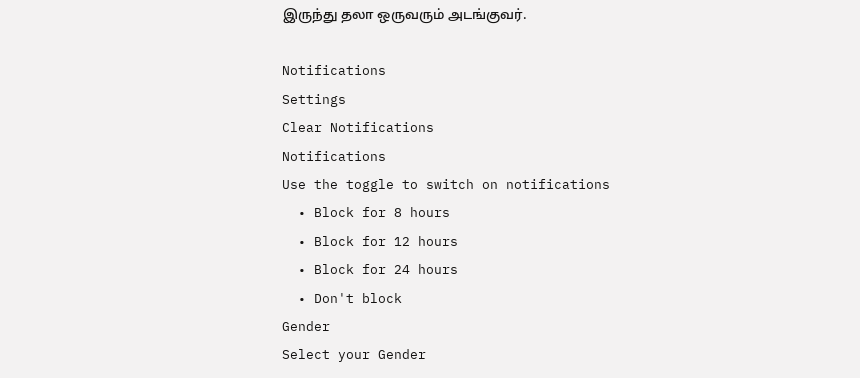இருந்து தலா ஒருவரும் அடங்குவர்.

Notifications
Settings
Clear Notifications
Notifications
Use the toggle to switch on notifications
  • Block for 8 hours
  • Block for 12 hours
  • Block for 24 hours
  • Don't block
Gender
Select your Gender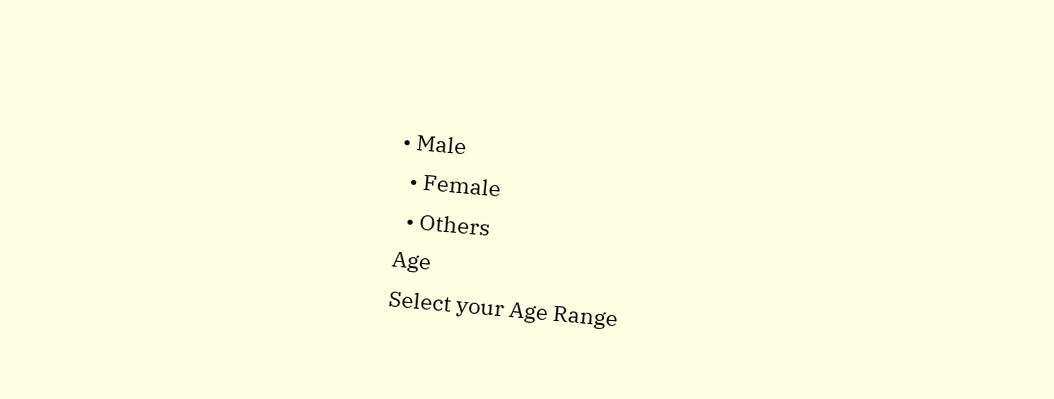• Male
  • Female
  • Others
Age
Select your Age Range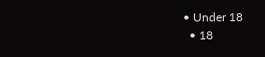• Under 18
  • 18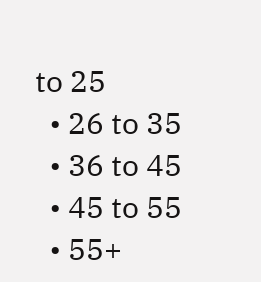to 25
  • 26 to 35
  • 36 to 45
  • 45 to 55
  • 55+